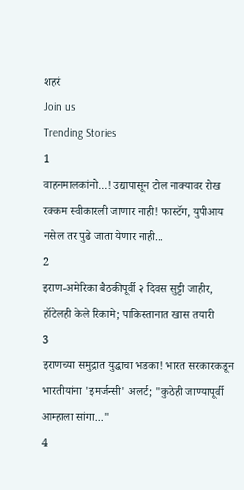शहरं
Join us
Trending Stories
1
वाहनमालकांनो...! उद्यापासून टोल नाक्यावर रोख रक्कम स्वीकारली जाणार नाही! फास्टॅग, युपीआय नसेल तर पुढे जाता येणार नाही...
2
इराण-अमेरिका बैठकीपूर्वी २ दिवस सुट्टी जाहीर, हॉटेलही केले रिकामे; पाकिस्तानात खास तयारी
3
इराणच्या समुद्रात युद्धाचा भडका! भारत सरकारकडून भारतीयांना 'इमर्जन्सी' अलर्ट; "कुठेही जाण्यापूर्वी आम्हाला सांगा..."
4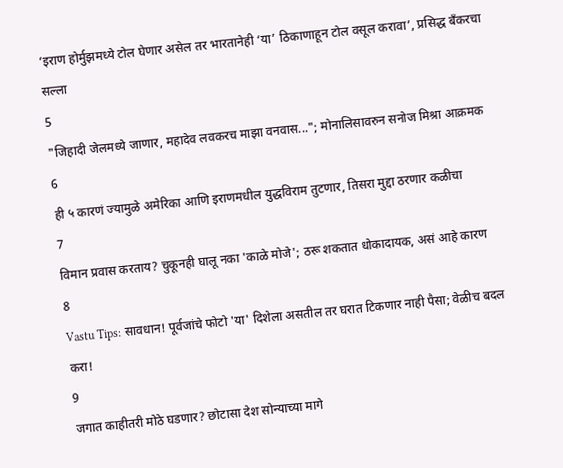‘इराण होर्मुझमध्ये टोल घेणार असेल तर भारतानेही ‘या’ ठिकाणाहून टोल वसूल करावा’, प्रसिद्ध बँकरचा सल्ला
5
"जिहादी जेलमध्ये जाणार, महादेव लवकरच माझा वनवास..."; मोनालिसावरुन सनोज मिश्रा आक्रमक
6
ही ५ कारणं ज्यामुळे अमेरिका आणि इराणमधील युद्धविराम तुटणार, तिसरा मुद्दा ठरणार कळीचा
7
विमान प्रवास करताय? चुकूनही घालू नका 'काळे मोजे'; ठरू शकतात धोकादायक, असं आहे कारण
8
Vastu Tips: सावधान! पूर्वजांचे फोटो 'या' दिशेला असतील तर घरात टिकणार नाही पैसा; वेळीच बदल करा!
9
जगात काहीतरी मोठे घडणार? छोटासा देश सोन्याच्या मागे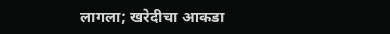लागला; खरेदीचा आकडा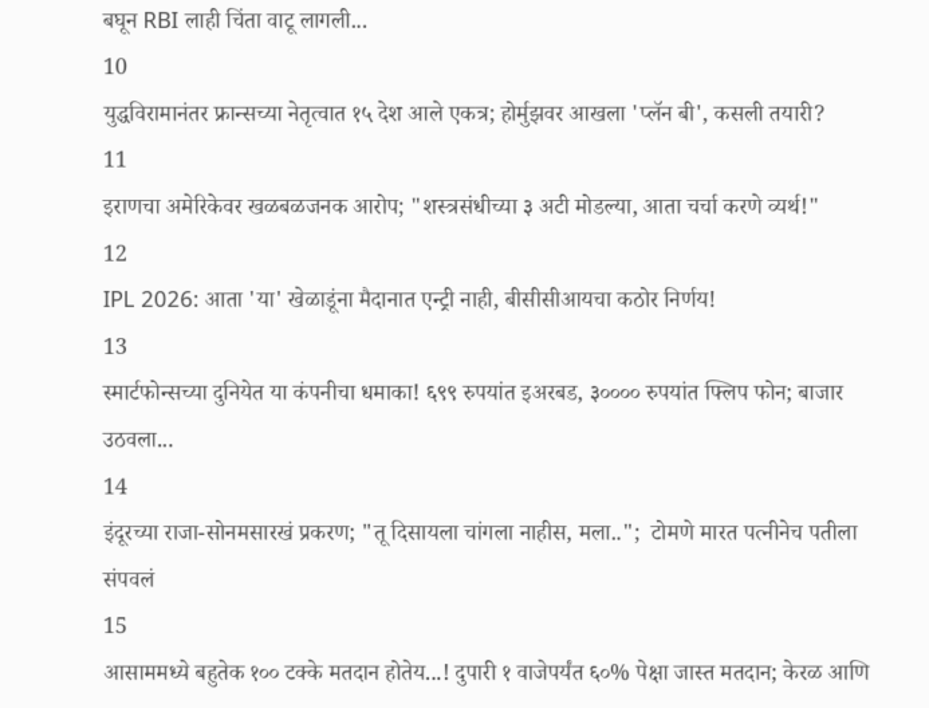बघून RBI लाही चिंता वाटू लागली...
10
युद्धविरामानंतर फ्रान्सच्या नेतृत्वात १५ देश आले एकत्र; होर्मुझवर आखला 'प्लॅन बी', कसली तयारी?
11
इराणचा अमेरिकेवर खळबळजनक आरोप; "शस्त्रसंधीच्या ३ अटी मोडल्या, आता चर्चा करणे व्यर्थ!"
12
IPL 2026: आता 'या' खेळाडूंना मैदानात एन्ट्री नाही, बीसीसीआयचा कठोर निर्णय!
13
स्मार्टफोन्सच्या दुनियेत या कंपनीचा धमाका! ६९९ रुपयांत इअरबड, ३०००० रुपयांत फ्लिप फोन; बाजार उठवला...
14
इंदूरच्या राजा-सोनमसारखं प्रकरण; "तू दिसायला चांगला नाहीस, मला..";  टोमणे मारत पत्नीनेच पतीला संपवलं
15
आसाममध्ये बहुतेक १०० टक्के मतदान होतेय...! दुपारी १ वाजेपर्यंत ६०% पेक्षा जास्त मतदान; केरळ आणि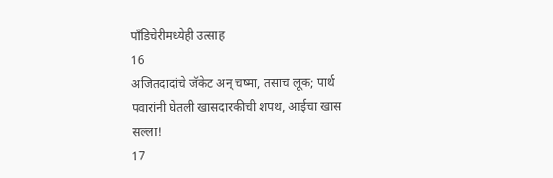पाँडिचेरीमध्येही उत्साह
16
अजितदादांचे जॅकेट अन् चष्मा, तसाच लूक; पार्थ पवारांनी घेतली खासदारकीची शपथ, आईचा खास सल्ला!
17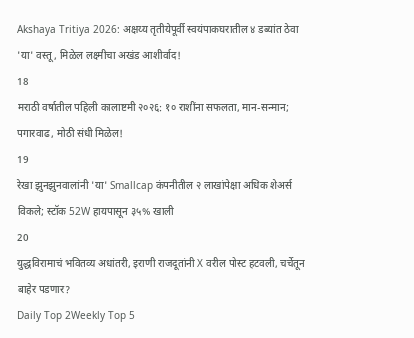Akshaya Tritiya 2026: अक्षय्य तृतीयेपूर्वी स्वयंपाकघरातील ४ डब्यांत ठेवा 'या' वस्तू, मिळेल लक्ष्मीचा अखंड आशीर्वाद!
18
मराठी वर्षातील पहिली कालाष्टमी २०२६: १० राशींना सफलता, मान-सन्मान; पगारवाढ, मोठी संधी मिळेल!
19
रेखा झुनझुनवालांनी 'या' Smallcap कंपनीतील २ लाखांपेक्षा अधिक शेअर्स विकले; स्टॉक 52W हायपासून ३५% खाली
20
युद्धविरामाचं भवितव्य अधांतरी, इराणी राजदूतांनी X वरील पोस्ट हटवली, चर्चेतून बाहेर पडणार?
Daily Top 2Weekly Top 5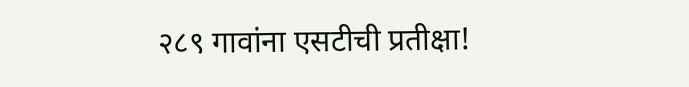२८९ गावांना एसटीची प्रतीक्षा!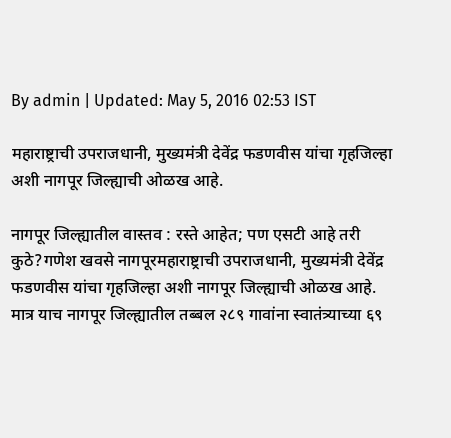By admin | Updated: May 5, 2016 02:53 IST

महाराष्ट्राची उपराजधानी, मुख्यमंत्री देवेंद्र फडणवीस यांचा गृहजिल्हा अशी नागपूर जिल्ह्याची ओळख आहे.

नागपूर जिल्ह्यातील वास्तव : रस्ते आहेत; पण एसटी आहे तरी कुठे?गणेश खवसे नागपूरमहाराष्ट्राची उपराजधानी, मुख्यमंत्री देवेंद्र फडणवीस यांचा गृहजिल्हा अशी नागपूर जिल्ह्याची ओळख आहे. मात्र याच नागपूर जिल्ह्यातील तब्बल २८९ गावांना स्वातंत्र्याच्या ६९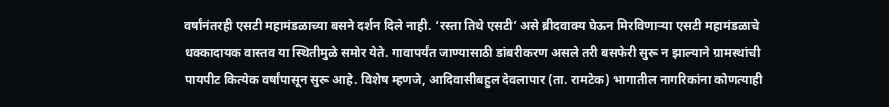वर्षांनंतरही एसटी महामंडळाच्या बसने दर्शन दिले नाही. ‘रस्ता तिथे एसटी’ असे ब्रीदवाक्य घेऊन मिरविणाऱ्या एसटी महामंडळाचे धक्कादायक वास्तव या स्थितीमुळे समोर येते. गावापर्यंत जाण्यासाठी डांबरीकरण असले तरी बसफेरी सुरू न झाल्याने ग्रामस्थांची पायपीट कित्येक वर्षांपासून सुरू आहे. विशेष म्हणजे, आदिवासीबहुल देवलापार (ता. रामटेक) भागातील नागरिकांना कोणत्याही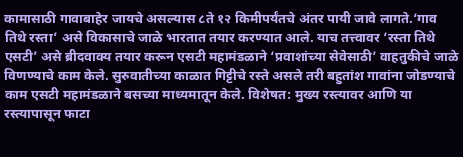कामासाठी गावाबाहेर जायचे असल्यास ८ते १२ किमीपर्यंतचे अंतर पायी जावे लागते.‘गाव तिथे रस्ता’ असे विकासाचे जाळे भारतात तयार करण्यात आले. याच तत्त्वावर ‘रस्ता तिथे एसटी’ असे ब्रीदवाक्य तयार करून एसटी महामंडळाने ‘प्रवाशांच्या सेवेसाठी’ वाहतुकीचे जाळे विणण्याचे काम केले. सुरुवातीच्या काळात गिट्टीचे रस्ते असले तरी बहुतांश गावांना जोडण्याचे काम एसटी महामंडळाने बसच्या माध्यमातून केले. विशेषत: मुख्य रस्त्यावर आणि या रस्त्यापासून फाटा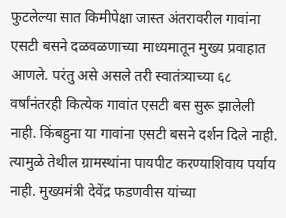फुटलेल्या सात किमीपेक्षा जास्त अंतरावरील गावांना एसटी बसने दळवळणाच्या माध्यमातून मुख्य प्रवाहात आणले. परंतु असे असले तरी स्वातंत्र्याच्या ६८ वर्षांनंतरही कित्येक गावांत एसटी बस सुरू झालेली नाही. किंबहुना या गावांना एसटी बसने दर्शन दिले नाही. त्यामुळे तेथील ग्रामस्थांना पायपीट करण्याशिवाय पर्याय नाही. मुख्यमंत्री देवेंद्र फडणवीस यांच्या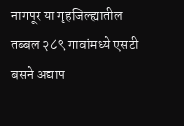नागपूर या गृहजिल्ह्यातील तब्बल २८९ गावांमध्ये एसटी बसने अद्याप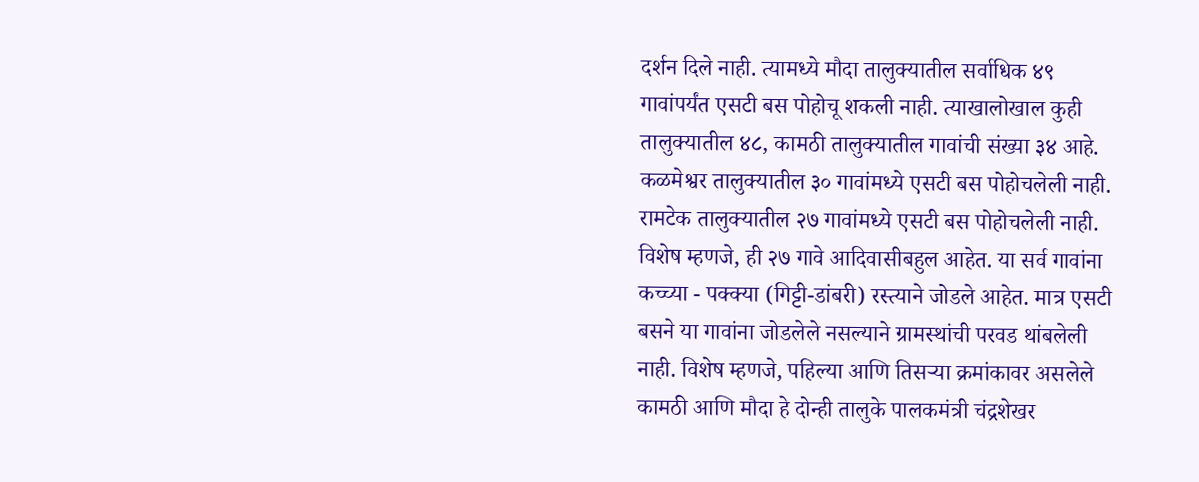दर्शन दिले नाही. त्यामध्ये मौदा तालुक्यातील सर्वाधिक ४९ गावांपर्यंत एसटी बस पोहोचू शकली नाही. त्याखालोखाल कुही तालुक्यातील ४८, कामठी तालुक्यातील गावांची संख्या ३४ आहे. कळमेश्वर तालुक्यातील ३० गावांमध्ये एसटी बस पोहोचलेली नाही. रामटेक तालुक्यातील २७ गावांमध्ये एसटी बस पोहोचलेली नाही. विशेष म्हणजे, ही २७ गावे आदिवासीबहुल आहेत. या सर्व गावांना कच्च्या - पक्क्या (गिट्टी-डांबरी) रस्त्याने जोडले आहेत. मात्र एसटी बसने या गावांना जोडलेले नसल्याने ग्रामस्थांची परवड थांबलेली नाही. विशेष म्हणजे, पहिल्या आणि तिसऱ्या क्रमांकावर असलेले कामठी आणि मौदा हे दोन्ही तालुके पालकमंत्री चंद्रशेखर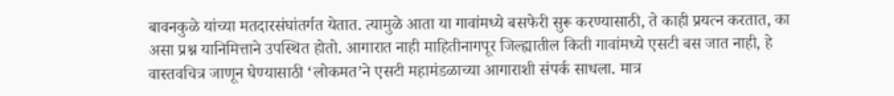बावनकुळे यांच्या मतदारसंघांतर्गत येतात. त्यामुळे आता या गावांमध्ये बसफेरी सुरू करण्यासाठी, ते काही प्रयत्न करतात, का असा प्रश्न यानिमित्ताने उपस्थित होतो. आगारात नाही माहितीनागपूर जिल्ह्यातील किती गावांमध्ये एसटी बस जात नाही, हे वास्तवचित्र जाणून घेण्यासाठी ‘लोकमत’ने एसटी महामंडळाच्या आगाराशी संपर्क साधला. मात्र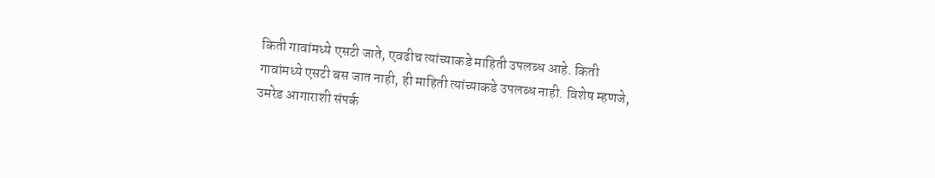किती गावांमध्ये एसटी जाते, एवढीच त्यांच्याकडे माहिती उपलब्ध आहे. किती गावांमध्ये एसटी बस जात नाही, ही माहिती त्यांच्याकडे उपलब्ध नाही. विशेष म्हणजे, उमरेड आगाराशी संपर्क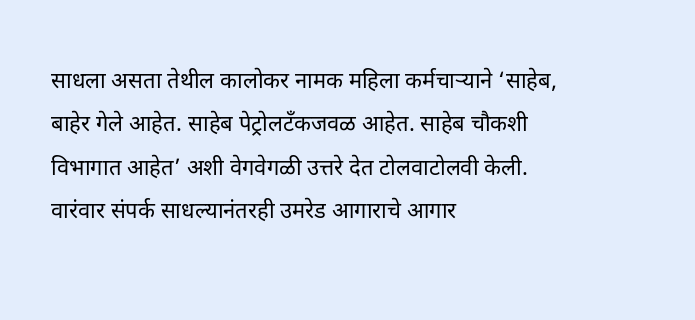साधला असता तेथील कालोकर नामक महिला कर्मचाऱ्याने ‘साहेब, बाहेर गेले आहेत. साहेब पेट्रोलटँकजवळ आहेत. साहेब चौकशी विभागात आहेत’ अशी वेगवेगळी उत्तरे देत टोलवाटोलवी केली. वारंवार संपर्क साधल्यानंतरही उमरेड आगाराचे आगार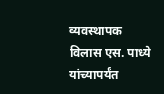व्यवस्थापक विलास एस. पाध्ये यांच्यापर्यंत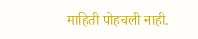माहिती पोहचली नाही.